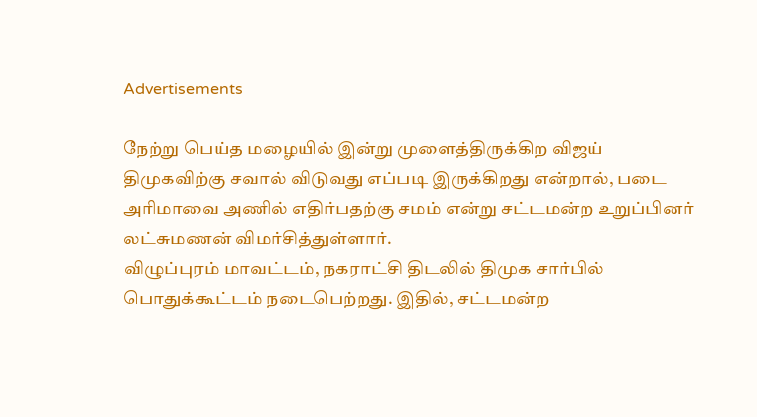Advertisements

நேற்று பெய்த மழையில் இன்று முளைத்திருக்கிற விஜய் திமுகவிற்கு சவால் விடுவது எப்படி இருக்கிறது என்றால், படை அரிமாவை அணில் எதிர்பதற்கு சமம் என்று சட்டமன்ற உறுப்பினர் லட்சுமணன் விமர்சித்துள்ளார்.
விழுப்புரம் மாவட்டம், நகராட்சி திடலில் திமுக சார்பில் பொதுக்கூட்டம் நடைபெற்றது. இதில், சட்டமன்ற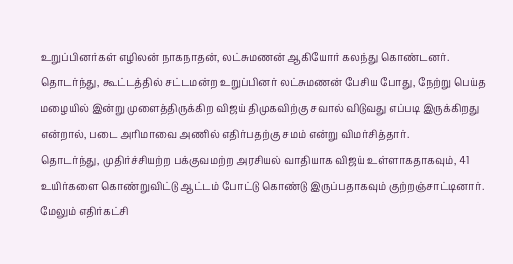உறுப்பினர்கள் எழிலன் நாகநாதன், லட்சுமணன் ஆகியோர் கலந்து கொண்டனர். தொடர்ந்து, கூட்டத்தில் சட்டமன்ற உறுப்பினர் லட்சுமணன் பேசிய போது, நேற்று பெய்த மழையில் இன்று முளைத்திருக்கிற விஜய் திமுகவிற்கு சவால் விடுவது எப்படி இருக்கிறது என்றால், படை அரிமாவை அணில் எதிர்பதற்கு சமம் என்று விமர்சித்தார்.
தொடர்ந்து, முதிர்ச்சியற்ற பக்குவமற்ற அரசியல் வாதியாக விஜய் உள்ளாகதாகவும், 41 உயிர்களை கொண்றுவிட்டு ஆட்டம் போட்டு கொண்டு இருப்பதாகவும் குற்றஞ்சாட்டினார். மேலும் எதிர்கட்சி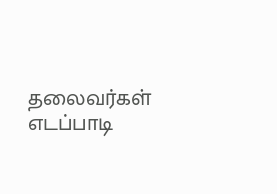தலைவர்கள் எடப்பாடி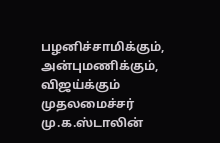பழனிச்சாமிக்கும், அன்புமணிக்கும், விஜய்க்கும் முதலமைச்சர் மு.க.ஸ்டாலின்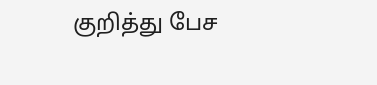குறித்து பேச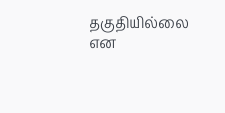தகுதியில்லை என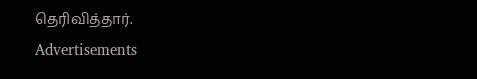தெரிவித்தார்.
Advertisements